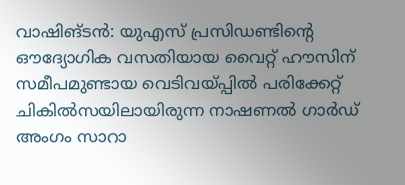വാഷിങ്ടൻ: യുഎസ് പ്രസിഡണ്ടിന്റെ ഔദ്യോഗിക വസതിയായ വൈറ്റ് ഹൗസിന് സമീപമുണ്ടായ വെടിവയ്പ്പിൽ പരിക്കേറ്റ് ചികിൽസയിലായിരുന്ന നാഷണൽ ഗാർഡ് അംഗം സാറാ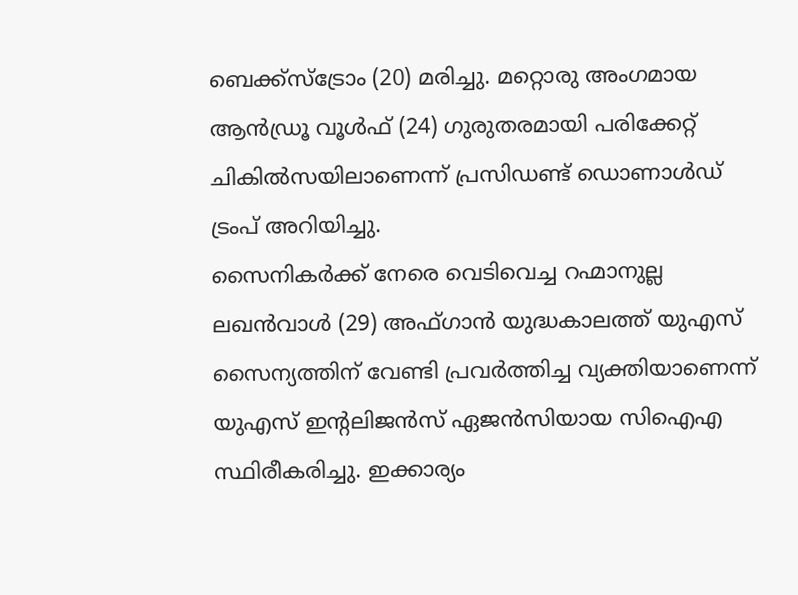ബെക്ക്സ്ട്രോം (20) മരിച്ചു. മറ്റൊരു അംഗമായ ആൻഡ്രൂ വൂൾഫ് (24) ഗുരുതരമായി പരിക്കേറ്റ് ചികിൽസയിലാണെന്ന് പ്രസിഡണ്ട് ഡൊണാൾഡ് ട്രംപ് അറിയിച്ചു.
സൈനികർക്ക് നേരെ വെടിവെച്ച റഹ്മാനുല്ല ലഖൻവാൾ (29) അഫ്ഗാൻ യുദ്ധകാലത്ത് യുഎസ് സൈന്യത്തിന് വേണ്ടി പ്രവർത്തിച്ച വ്യക്തിയാണെന്ന് യുഎസ് ഇന്റലിജൻസ് ഏജൻസിയായ സിഐഎ സ്ഥിരീകരിച്ചു. ഇക്കാര്യം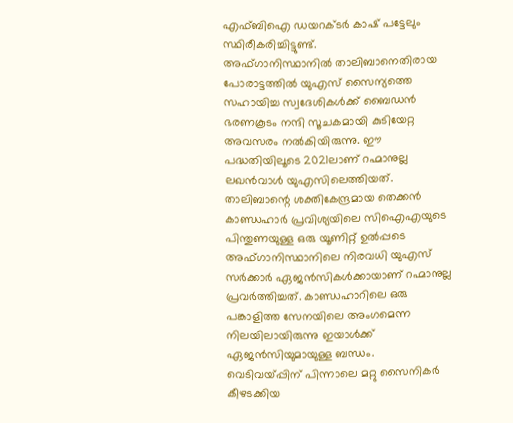എഫ്ബിഐ ഡയറക്ടർ കാഷ് പട്ടേലും സ്ഥിരീകരിച്ചിട്ടുണ്ട്.
അഫ്ഗാനിസ്ഥാനിൽ താലിബാനെതിരായ പോരാട്ടത്തിൽ യുഎസ് സൈന്യത്തെ സഹായിച്ച സ്വദേശികൾക്ക് ബൈഡൻ ഭരണകൂടം നന്ദി സൂചകമായി കുടിയേറ്റ അവസരം നൽകിയിരുന്നു. ഈ പദ്ധതിയിലൂടെ 2021ലാണ് റഹ്മാനുല്ല ലഖൻവാൾ യുഎസിലെത്തിയത്.
താലിബാന്റെ ശക്തികേന്ദ്രമായ തെക്കൻ കാണ്ഡഹാർ പ്രവിശ്യയിലെ സിഐഎയുടെ പിന്തുണയുള്ള ഒരു യൂണിറ്റ് ഉൽപ്പടെ അഫ്ഗാനിസ്ഥാനിലെ നിരവധി യുഎസ് സർക്കാർ ഏജൻസികൾക്കായാണ് റഹ്മാനുല്ല പ്രവർത്തിച്ചത്. കാണ്ഡഹാറിലെ ഒരു പങ്കാളിത്ത സേനയിലെ അംഗമെന്ന നിലയിലായിരുന്നു ഇയാൾക്ക് ഏജൻസിയുമായുള്ള ബന്ധം.
വെടിവയ്പ്പിന് പിന്നാലെ മറ്റു സൈനികർ കീഴടക്കിയ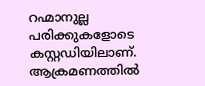റഹ്മാനുല്ല പരിക്കുകളോടെ കസ്റ്റഡിയിലാണ്. ആക്രമണത്തിൽ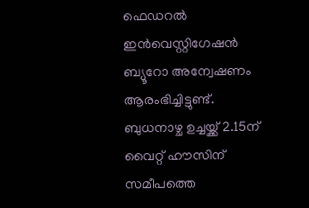ഫെഡറൽ ഇൻവെസ്റ്റിഗേഷൻ ബ്യൂറോ അന്വേഷണം ആരംഭിച്ചിട്ടുണ്ട്. ബുധനാഴ്ച ഉച്ചയ്ക്ക് 2.15ന് വൈറ്റ് ഹൗസിന് സമീപത്തെ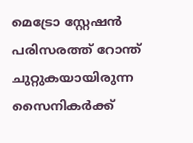മെട്രോ സ്റ്റേഷൻ പരിസരത്ത് റോന്ത് ചുറ്റുകയായിരുന്ന സൈനികർക്ക്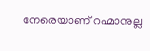നേരെയാണ് റഹ്മാനുല്ല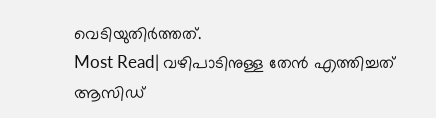വെടിയുതിർത്തത്.
Most Read| വഴിപാടിനുള്ള തേൻ എത്തിച്ചത് ആസിഡ്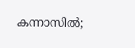കന്നാസിൽ;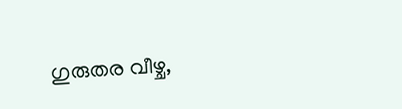ഗുരുതര വീഴ്ച,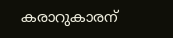കരാറുകാരന്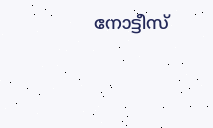നോട്ടീസ്